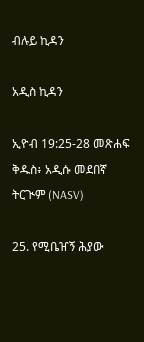ብሉይ ኪዳን

አዲስ ኪዳን

ኢዮብ 19:25-28 መጽሐፍ ቅዱስ፥ አዲሱ መደበኛ ትርጒም (NASV)

25. የሚቤዠኝ ሕያው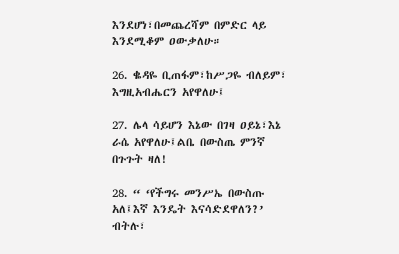እንደሆነ፣በመጨረሻም በምድር ላይ እንደሚቆም ዐውቃለሁ።

26. ቈዳዬ ቢጠፋም፣ከሥጋዬ ብለይም፣ እግዚአብሔርን አየዋለሁ፤

27. ሌላ ሳይሆን እኔው በገዛ ዐይኔ፣እኔ ራሴ አየዋለሁ፤ልቤ በውስጤ ምንኛ በጉጉት ዛለ!

28. “ ‘የችግሩ መንሥኤ በውስጡ አለ፤እኛ እንዴት እናሳድደዋለን?’ ብትሉ፣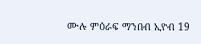ሙሉ ምዕራፍ ማንበብ ኢዮብ 19